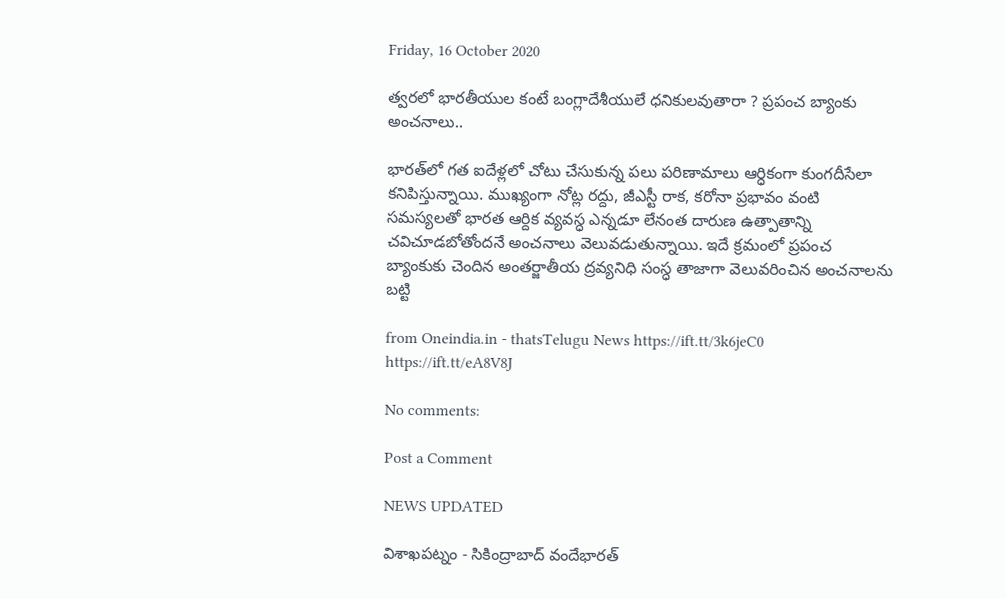Friday, 16 October 2020

త్వరలో భారతీయుల కంటే బంగ్లాదేశీయులే ధనికులవుతారా ? ప్రపంచ బ్యాంకు అంచనాలు..

భారత్‌లో గత ఐదేళ్లలో చోటు చేసుకున్న పలు పరిణామాలు ఆర్ధికంగా కుంగదీసేలా కనిపిస్తున్నాయి. ముఖ్యంగా నోట్ల రద్దు, జీఎస్టీ రాక, కరోనా ప్రభావం వంటి సమస్యలతో భారత ఆర్దిక వ్యవస్ధ ఎన్నడూ లేనంత దారుణ ఉత్పాతాన్ని చవిచూడబోతోందనే అంచనాలు వెలువడుతున్నాయి. ఇదే క్రమంలో ప్రపంచ బ్యాంకుకు చెందిన అంతర్జాతీయ ద్రవ్యనిధి సంస్ధ తాజాగా వెలువరించిన అంచనాలను బట్టి

from Oneindia.in - thatsTelugu News https://ift.tt/3k6jeC0
https://ift.tt/eA8V8J

No comments:

Post a Comment

NEWS UPDATED

విశాఖపట్నం - సికింద్రాబాద్ వందేభారత్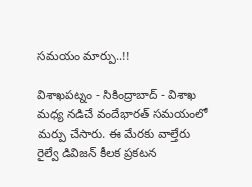సమయం మార్పు..!!

విశాఖపట్నం - సికింద్రాబాద్ - విశాఖ మధ్య నడిచే వందేభారత్ సమయంలో మర్పు చేసారు. ఈ మేరకు వాల్తేరు రైల్వే డివిజన్ కీలక ప్రకటన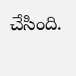చేసింది.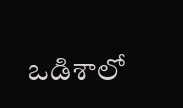ఒడిశాలో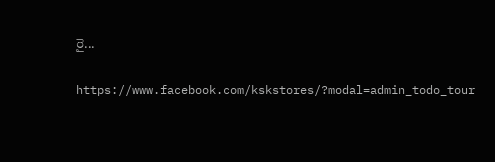రై...

https://www.facebook.com/kskstores/?modal=admin_todo_tour